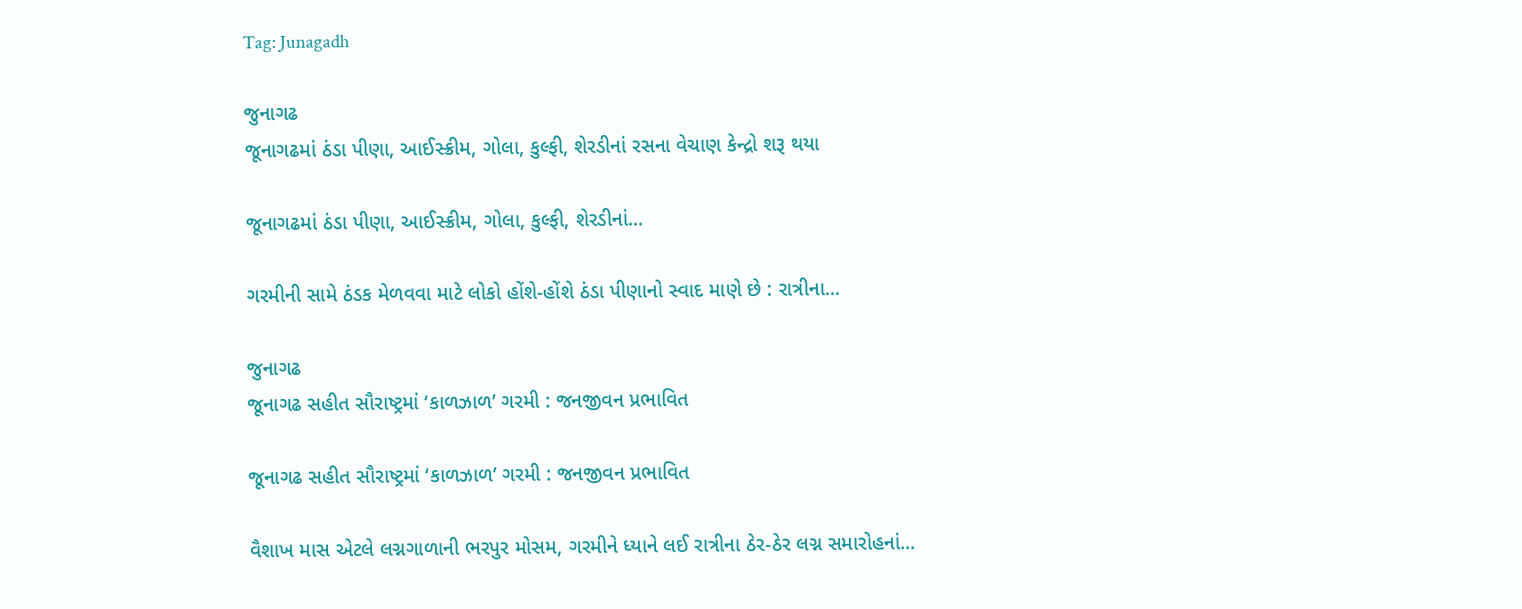Tag: Junagadh

જુનાગઢ
જૂનાગઢમાં ઠંડા પીણા, આઈસ્ક્રીમ, ગોલા, કુલ્ફી, શેરડીનાં રસના વેચાણ કેન્દ્રો શરૂ થયા

જૂનાગઢમાં ઠંડા પીણા, આઈસ્ક્રીમ, ગોલા, કુલ્ફી, શેરડીનાં...

ગરમીની સામે ઠંડક મેળવવા માટે લોકો હોંશે-હોંશે ઠંડા પીણાનો સ્વાદ માણે છે : રાત્રીના...

જુનાગઢ
જૂનાગઢ સહીત સૌરાષ્ટ્રમાં ‘કાળઝાળ’ ગરમી : જનજીવન પ્રભાવિત

જૂનાગઢ સહીત સૌરાષ્ટ્રમાં ‘કાળઝાળ’ ગરમી : જનજીવન પ્રભાવિત

વૈશાખ માસ એટલે લગ્નગાળાની ભરપુર મોસમ, ગરમીને ધ્યાને લઈ રાત્રીના ઠેર-ઠેર લગ્ન સમારોહનાં...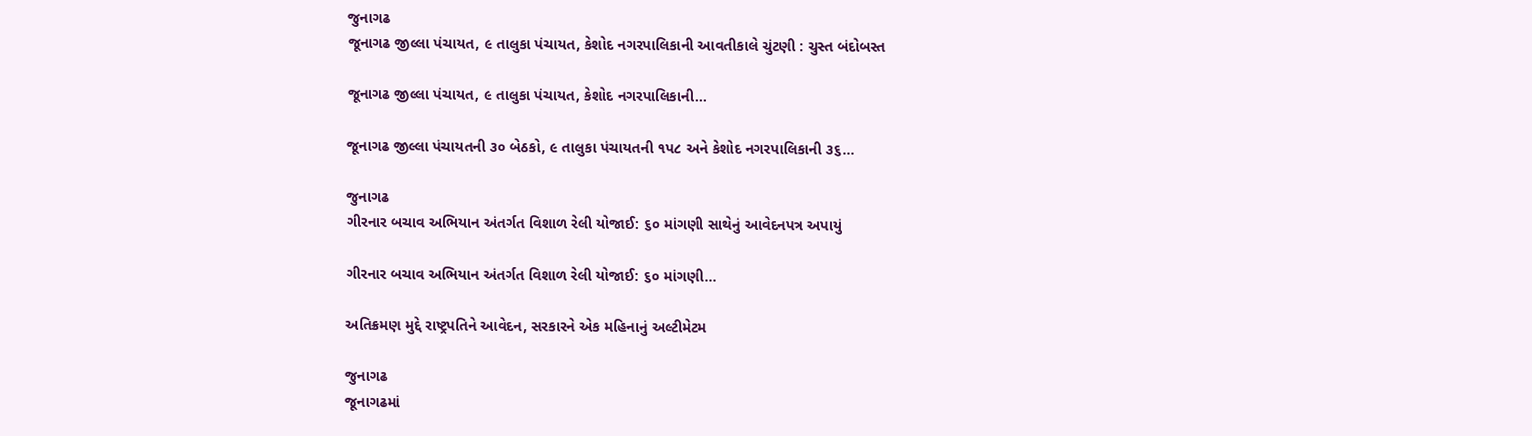જુનાગઢ
જૂનાગઢ જીલ્લા પંચાયત, ૯ તાલુકા પંચાયત, કેશોદ નગરપાલિકાની આવતીકાલે ચુંટણી : ચુસ્ત બંદોબસ્ત

જૂનાગઢ જીલ્લા પંચાયત, ૯ તાલુકા પંચાયત, કેશોદ નગરપાલિકાની...

જૂનાગઢ જીલ્લા પંચાયતની ૩૦ બેઠકો, ૯ તાલુકા પંચાયતની ૧પ૮ અને કેશોદ નગરપાલિકાની ૩૬...

જુનાગઢ
ગીરનાર બચાવ અભિયાન અંતર્ગત વિશાળ રેલી યોજાઈ: ૬૦ માંગણી સાથેનું આવેદનપત્ર અપાયું

ગીરનાર બચાવ અભિયાન અંતર્ગત વિશાળ રેલી યોજાઈ: ૬૦ માંગણી...

અતિક્રમણ મુદ્દે રાષ્ટ્રપતિને આવેદન, સરકારને એક મહિનાનું અલ્ટીમેટમ

જુનાગઢ
જૂનાગઢમાં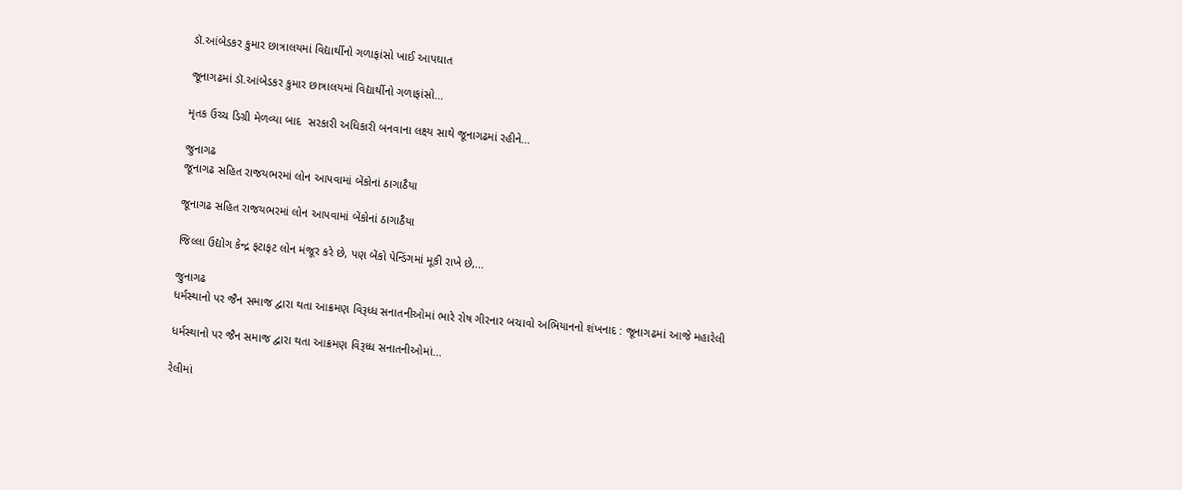ડૉ.આંબેડકર કુમાર છાત્રાલયમાં વિદ્યાર્થીનો ગળાફાંસો ખાઈ આપઘાત

જૂનાગઢમાં ડૉ.આંબેડકર કુમાર છાત્રાલયમાં વિદ્યાર્થીનો ગળાફાંસો...

મૃતક ઉચ્ચ ડિગ્રી મેળવ્યા બાદ  સરકારી અધિકારી બનવાના લક્ષ્ય સાથે જૂનાગઢમાં રહીને...

જુનાગઢ
જૂનાગઢ સહિત રાજયભરમાં લોન આપવામાં બેંકોનાં ઠાગાઠૈયા

જૂનાગઢ સહિત રાજયભરમાં લોન આપવામાં બેંકોનાં ઠાગાઠૈયા

જિલ્લા ઉદ્યોગ કેન્દ્ર ફટાફટ લોન મંજૂર કરે છે, પણ બેંકો પેન્ડિંગમાં મૂકી રાખે છે,...

જુનાગઢ
ધર્મસ્થાનો પર જૈન સમાજ દ્વારા થતા આક્રમણ વિરૂધ્ધ સનાતનીઓમાં ભારે રોષ ગીરનાર બચાવો અભિયાનનો શંખનાદ : જૂનાગઢમાં આજે મહારેલી

ધર્મસ્થાનો પર જૈન સમાજ દ્વારા થતા આક્રમણ વિરૂધ્ધ સનાતનીઓમાં...

રેલીમાં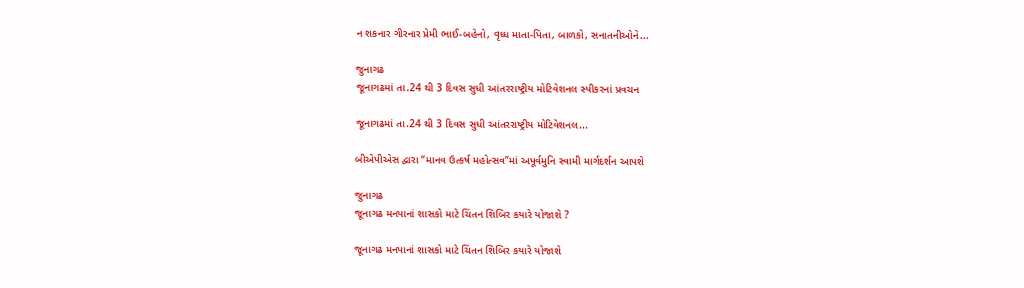ન શકનાર ગીરનાર પ્રેમી ભાઈ-બહેનો, વૃધ્ધ માતા-પિતા, બાળકો, સનાતનીઓને...

જુનાગઢ
જૂનાગઢમાં તા.24 થી 3 દિવસ સુધી આંતરરાષ્ટ્રીય મોટિવેશનલ સ્પીકરનાં પ્રવચન

જૂનાગઢમાં તા.24 થી 3 દિવસ સુધી આંતરરાષ્ટ્રીય મોટિવેશનલ...

બીએપીએસ દ્વારા “માનવ ઉત્કર્ષ મહોત્સવ”માં અપૂર્વમુનિ સ્વામી માર્ગદર્શન આપશે

જુનાગઢ
જૂનાગઢ મનપાનાં શાસકો માટે ચિંતન શિબિર કયારે યોજાશે ?

જૂનાગઢ મનપાનાં શાસકો માટે ચિંતન શિબિર કયારે યોજાશે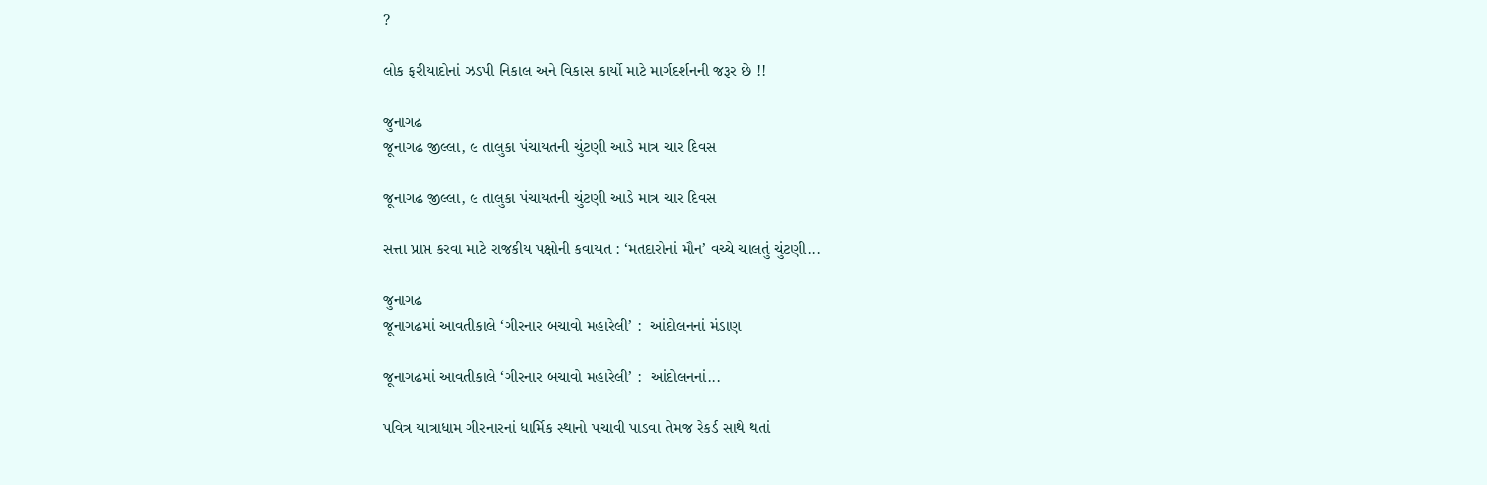?

લોક ફરીયાદોનાં ઝડપી નિકાલ અને વિકાસ કાર્યો માટે માર્ગદર્શનની જરૂર છે !!

જુનાગઢ
જૂનાગઢ જીલ્લા, ૯ તાલુકા પંચાયતની ચુંટણી આડે માત્ર ચાર દિવસ

જૂનાગઢ જીલ્લા, ૯ તાલુકા પંચાયતની ચુંટણી આડે માત્ર ચાર દિવસ

સત્તા પ્રાપ્ત કરવા માટે રાજકીય પક્ષોની કવાયત : ‘મતદારોનાં મૌન’ વચ્ચે ચાલતું ચુંટણી...

જુનાગઢ
જૂનાગઢમાં આવતીકાલે ‘ગીરનાર બચાવો મહારેલી’ :  આંદોલનનાં મંડાણ

જૂનાગઢમાં આવતીકાલે ‘ગીરનાર બચાવો મહારેલી’ :  આંદોલનનાં...

પવિત્ર યાત્રાધામ ગીરનારનાં ધાર્મિક સ્થાનો પચાવી પાડવા તેમજ રેકર્ડ સાથે થતાં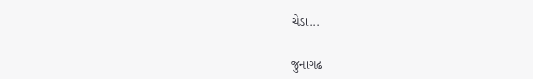ચેડા...

જુનાગઢ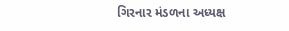ગિરનાર મંડળના અધ્યક્ષ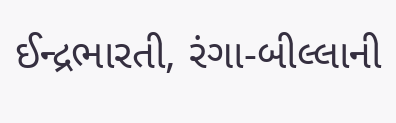ઈન્દ્રભારતી, રંગા-બીલ્લાની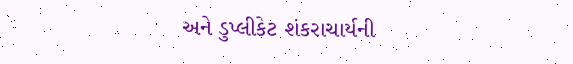અને ડુપ્લીકેટ શંકરાચાર્યની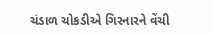ચંડાળ ચોકડીએ ગિરનારને વેંચી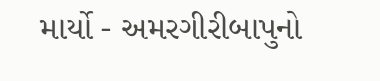માર્યો - અમરગીરીબાપુનો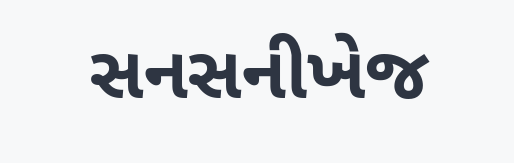સનસનીખેજ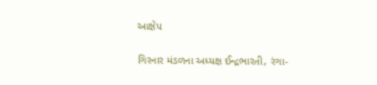આક્ષેપ

ગિરનાર મંડળના અધ્યક્ષ ઈન્દ્રભારતી, રંગા-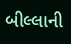બીલ્લાની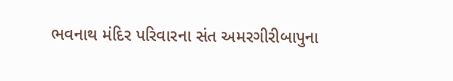ભવનાથ મંદિર પરિવારના સંત અમરગીરીબાપુના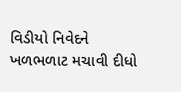વિડીયો નિવેદને ખળભળાટ મચાવી દીધો